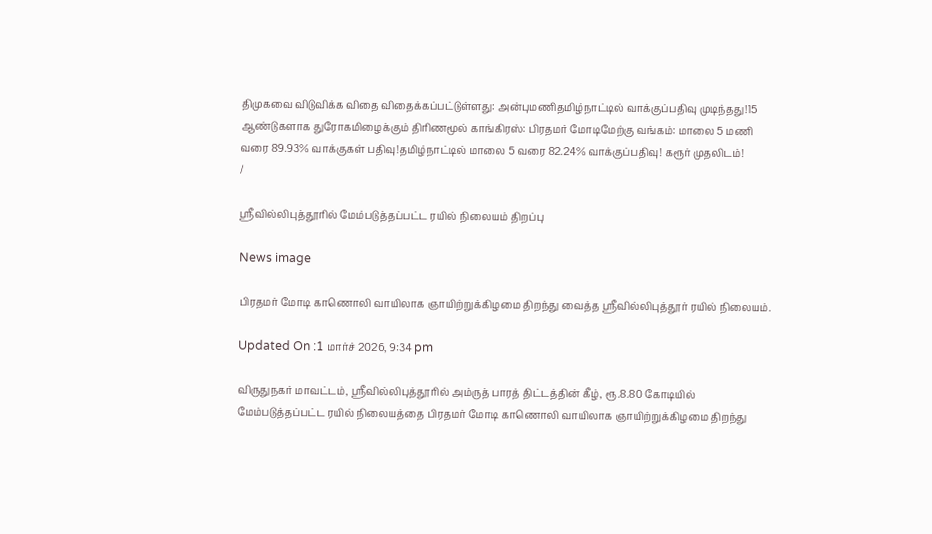திமுகவை விடுவிக்க விதை விதைக்கப்பட்டுள்ளது: அன்புமணிதமிழ்நாட்டில் வாக்குப்பதிவு முடிந்தது!15 ஆண்டுகளாக துரோகமிழைக்கும் திரிணமூல் காங்கிரஸ்: பிரதமர் மோடிமேற்கு வங்கம்: மாலை 5 மணி வரை 89.93% வாக்குகள் பதிவு!தமிழ்நாட்டில் மாலை 5 வரை 82.24% வாக்குப்பதிவு! கரூர் முதலிடம்!
/

ஸ்ரீவில்லிபுத்தூரில் மேம்படுத்தப்பட்ட ரயில் நிலையம் திறப்பு

News image

பிரதமர் மோடி காணொலி வாயிலாக ஞாயிற்றுக்கிழமை திறந்து வைத்த ஸ்ரீவில்லிபுத்தூர் ரயில் நிலையம்.

Updated On :1 மார்ச் 2026, 9:34 pm

விருதுநகர் மாவட்டம், ஸ்ரீவில்லிபுத்தூரில் அம்ருத் பாரத் திட்டத்தின் கீழ், ரூ.8.80 கோடியில் மேம்படுத்தப்பட்ட ரயில் நிலையத்தை பிரதமர் மோடி காணொலி வாயிலாக ஞாயிற்றுக்கிழமை திறந்து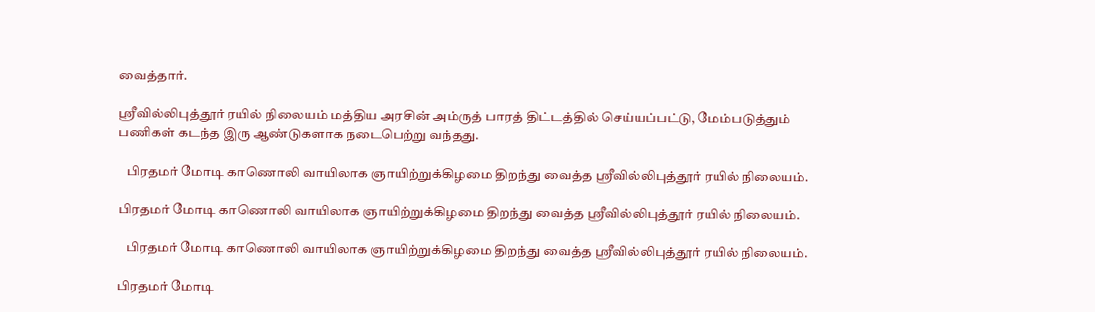வைத்தார்.

ஸ்ரீவில்லிபுத்தூர் ரயில் நிலையம் மத்திய அரசின் அம்ருத் பாரத் திட்டத்தில் செய்யப்பட்டு, மேம்படுத்தும் பணிகள் கடந்த இரு ஆண்டுகளாக நடைபெற்று வந்தது.

   பிரதமர் மோடி காணொலி வாயிலாக ஞாயிற்றுக்கிழமை திறந்து வைத்த ஸ்ரீவில்லிபுத்தூர் ரயில் நிலையம்.

பிரதமர் மோடி காணொலி வாயிலாக ஞாயிற்றுக்கிழமை திறந்து வைத்த ஸ்ரீவில்லிபுத்தூர் ரயில் நிலையம்.

   பிரதமர் மோடி காணொலி வாயிலாக ஞாயிற்றுக்கிழமை திறந்து வைத்த ஸ்ரீவில்லிபுத்தூர் ரயில் நிலையம்.

பிரதமர் மோடி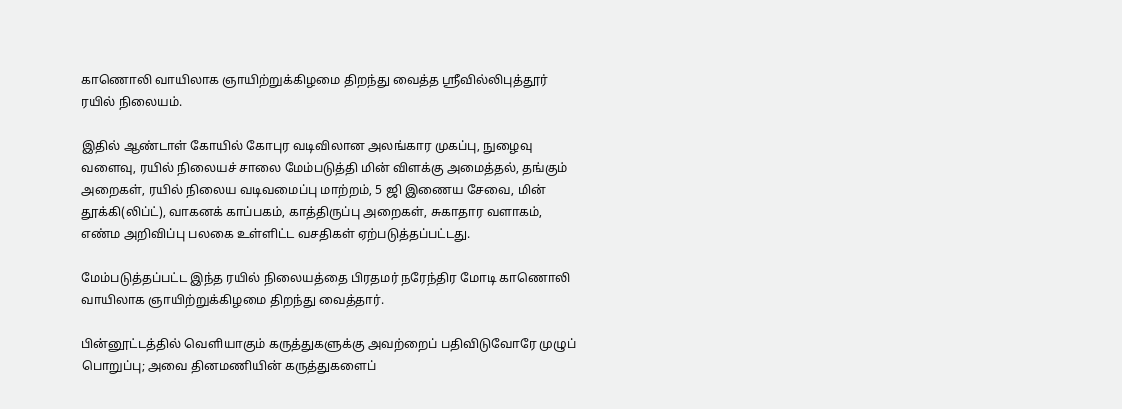காணொலி வாயிலாக ஞாயிற்றுக்கிழமை திறந்து வைத்த ஸ்ரீவில்லிபுத்தூர் ரயில் நிலையம்.

இதில் ஆண்டாள் கோயில் கோபுர வடிவிலான அலங்கார முகப்பு, நுழைவு வளைவு, ரயில் நிலையச் சாலை மேம்படுத்தி மின் விளக்கு அமைத்தல், தங்கும் அறைகள், ரயில் நிலைய வடிவமைப்பு மாற்றம், 5 ஜி இணைய சேவை, மின் தூக்கி(லிப்ட்), வாகனக் காப்பகம், காத்திருப்பு அறைகள், சுகாதார வளாகம், எண்ம அறிவிப்பு பலகை உள்ளிட்ட வசதிகள் ஏற்படுத்தப்பட்டது.

மேம்படுத்தப்பட்ட இந்த ரயில் நிலையத்தை பிரதமர் நரேந்திர மோடி காணொலி வாயிலாக ஞாயிற்றுக்கிழமை திறந்து வைத்தார்.

பின்னூட்டத்தில் வெளியாகும் கருத்துகளுக்கு அவற்றைப் பதிவிடுவோரே முழுப் பொறுப்பு; அவை தினமணியின் கருத்துகளைப்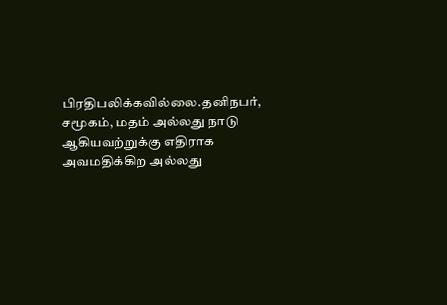பிரதிபலிக்கவில்லை.தனிநபர், சமூகம், மதம் அல்லது நாடு ஆகியவற்றுக்கு எதிராக அவமதிக்கிற அல்லது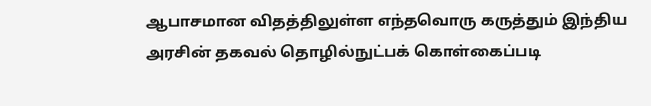ஆபாசமான விதத்திலுள்ள எந்தவொரு கருத்தும் இந்திய அரசின் தகவல் தொழில்நுட்பக் கொள்கைப்படி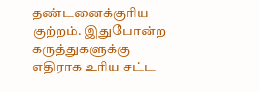தண்டனைக்குரிய குற்றம். இதுபோன்ற கருத்துகளுக்கு எதிராக உரிய சட்ட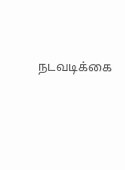நடவடிக்கை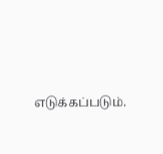எடுக்கப்படும்.